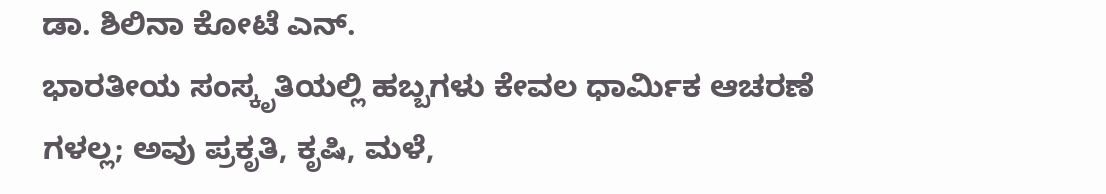ಡಾ. ಶಿಲಿನಾ ಕೋಟೆ ಎನ್.
ಭಾರತೀಯ ಸಂಸ್ಕೃತಿಯಲ್ಲಿ ಹಬ್ಬಗಳು ಕೇವಲ ಧಾರ್ಮಿಕ ಆಚರಣೆ ಗಳಲ್ಲ; ಅವು ಪ್ರಕೃತಿ, ಕೃಷಿ, ಮಳೆ,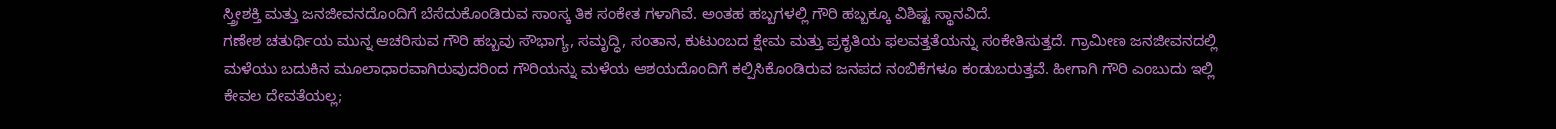ಸ್ತ್ರೀಶಕ್ತಿ ಮತ್ತು ಜನಜೀವನದೊಂದಿಗೆ ಬೆಸೆದುಕೊಂಡಿರುವ ಸಾಂಸ್ಕ ತಿಕ ಸಂಕೇತ ಗಳಾಗಿವೆ. ಅಂತಹ ಹಬ್ಬಗಳಲ್ಲಿ ಗೌರಿ ಹಬ್ಬಕ್ಕೂ ವಿಶಿಷ್ಟ ಸ್ಥಾನವಿದೆ.
ಗಣೇಶ ಚತುರ್ಥಿಯ ಮುನ್ನ ಆಚರಿಸುವ ಗೌರಿ ಹಬ್ಬವು ಸೌಭಾಗ್ಯ, ಸಮೃದ್ಧಿ, ಸಂತಾನ, ಕುಟುಂಬದ ಕ್ಷೇಮ ಮತ್ತು ಪ್ರಕೃತಿಯ ಫಲವತ್ತತೆಯನ್ನು ಸಂಕೇತಿಸುತ್ತದೆ. ಗ್ರಾಮೀಣ ಜನಜೀವನದಲ್ಲಿ ಮಳೆಯು ಬದುಕಿನ ಮೂಲಾಧಾರವಾಗಿರುವುದರಿಂದ ಗೌರಿಯನ್ನು ಮಳೆಯ ಆಶಯದೊಂದಿಗೆ ಕಲ್ಪಿಸಿಕೊಂಡಿರುವ ಜನಪದ ನಂಬಿಕೆಗಳೂ ಕಂಡುಬರುತ್ತವೆ. ಹೀಗಾಗಿ ಗೌರಿ ಎಂಬುದು ಇಲ್ಲಿ ಕೇವಲ ದೇವತೆಯಲ್ಲ;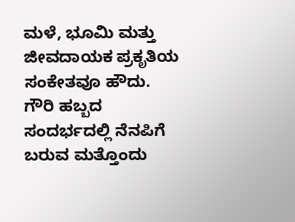ಮಳೆ, ಭೂಮಿ ಮತ್ತು ಜೀವದಾಯಕ ಪ್ರಕೃತಿಯ ಸಂಕೇತವೂ ಹೌದು.
ಗೌರಿ ಹಬ್ಬದ ಸಂದರ್ಭದಲ್ಲಿ ನೆನಪಿಗೆ ಬರುವ ಮತ್ತೊಂದು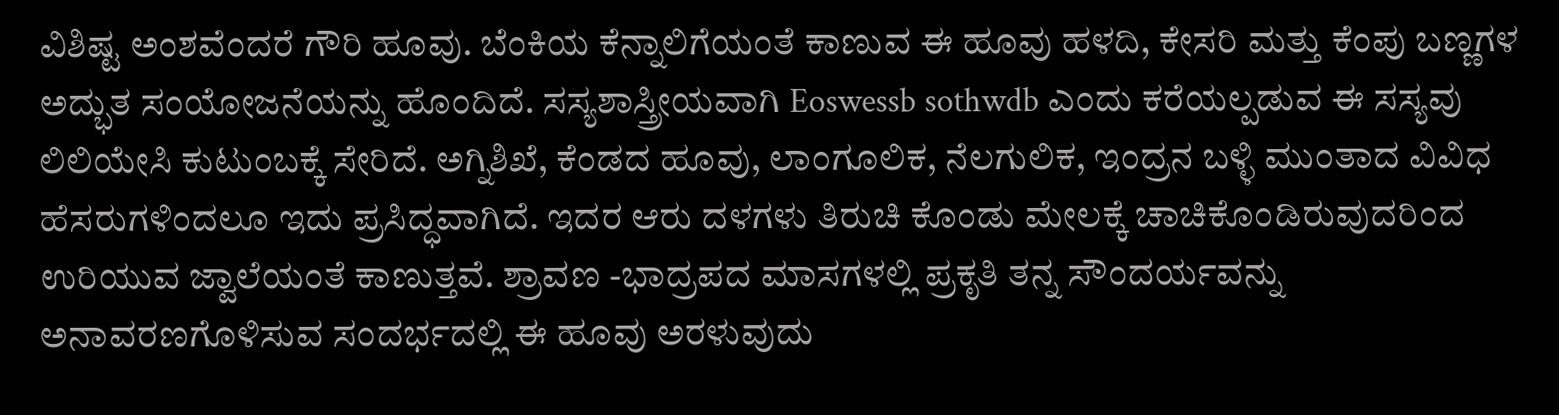ವಿಶಿಷ್ಟ ಅಂಶವೆಂದರೆ ಗೌರಿ ಹೂವು. ಬೆಂಕಿಯ ಕೆನ್ನಾಲಿಗೆಯಂತೆ ಕಾಣುವ ಈ ಹೂವು ಹಳದಿ, ಕೇಸರಿ ಮತ್ತು ಕೆಂಪು ಬಣ್ಣಗಳ ಅದ್ಭುತ ಸಂಯೋಜನೆಯನ್ನು ಹೊಂದಿದೆ. ಸಸ್ಯಶಾಸ್ತ್ರೀಯವಾಗಿ Eoswessb sothwdb ಎಂದು ಕರೆಯಲ್ಪಡುವ ಈ ಸಸ್ಯವು ಲಿಲಿಯೇಸಿ ಕುಟುಂಬಕ್ಕೆ ಸೇರಿದೆ. ಅಗ್ನಿಶಿಖೆ, ಕೆಂಡದ ಹೂವು, ಲಾಂಗೂಲಿಕ, ನೆಲಗುಲಿಕ, ಇಂದ್ರನ ಬಳ್ಳಿ ಮುಂತಾದ ವಿವಿಧ ಹೆಸರುಗಳಿಂದಲೂ ಇದು ಪ್ರಸಿದ್ಧವಾಗಿದೆ. ಇದರ ಆರು ದಳಗಳು ತಿರುಚಿ ಕೊಂಡು ಮೇಲಕ್ಕೆ ಚಾಚಿಕೊಂಡಿರುವುದರಿಂದ ಉರಿಯುವ ಜ್ವಾಲೆಯಂತೆ ಕಾಣುತ್ತವೆ. ಶ್ರಾವಣ -ಭಾದ್ರಪದ ಮಾಸಗಳಲ್ಲಿ ಪ್ರಕೃತಿ ತನ್ನ ಸೌಂದರ್ಯವನ್ನು ಅನಾವರಣಗೊಳಿಸುವ ಸಂದರ್ಭದಲ್ಲಿ ಈ ಹೂವು ಅರಳುವುದು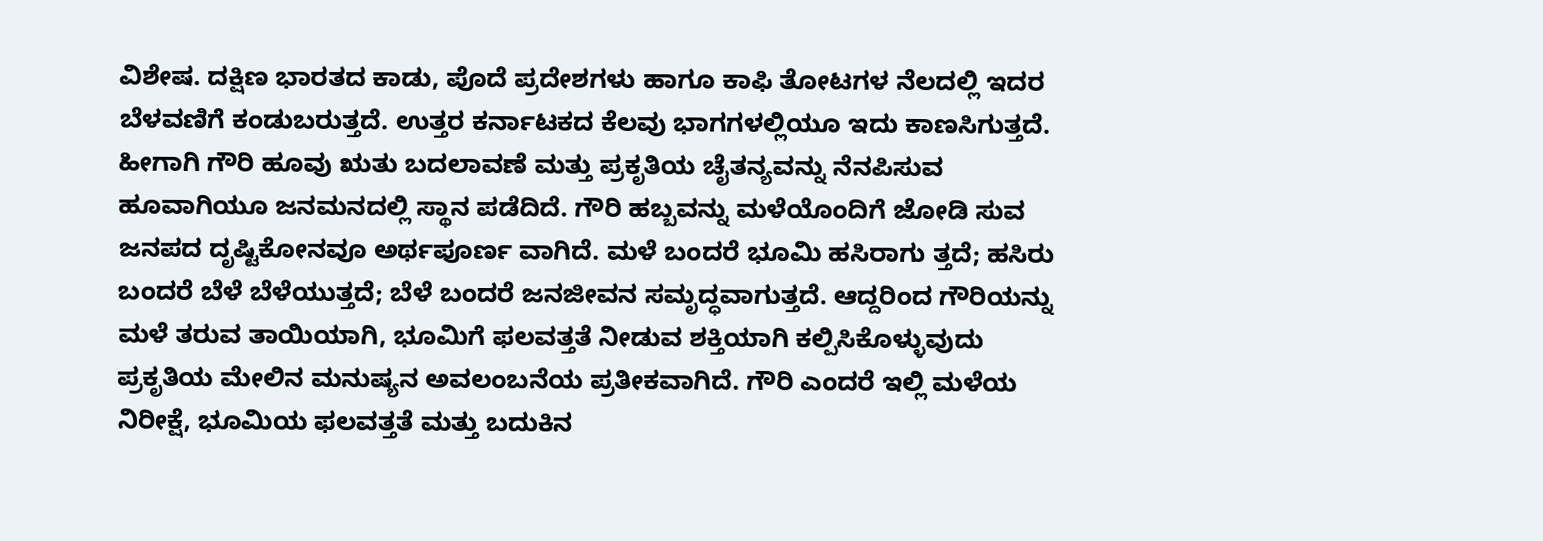ವಿಶೇಷ. ದಕ್ಷಿಣ ಭಾರತದ ಕಾಡು, ಪೊದೆ ಪ್ರದೇಶಗಳು ಹಾಗೂ ಕಾಫಿ ತೋಟಗಳ ನೆಲದಲ್ಲಿ ಇದರ ಬೆಳವಣಿಗೆ ಕಂಡುಬರುತ್ತದೆ. ಉತ್ತರ ಕರ್ನಾಟಕದ ಕೆಲವು ಭಾಗಗಳಲ್ಲಿಯೂ ಇದು ಕಾಣಸಿಗುತ್ತದೆ.
ಹೀಗಾಗಿ ಗೌರಿ ಹೂವು ಋತು ಬದಲಾವಣೆ ಮತ್ತು ಪ್ರಕೃತಿಯ ಚೈತನ್ಯವನ್ನು ನೆನಪಿಸುವ ಹೂವಾಗಿಯೂ ಜನಮನದಲ್ಲಿ ಸ್ಥಾನ ಪಡೆದಿದೆ. ಗೌರಿ ಹಬ್ಬವನ್ನು ಮಳೆಯೊಂದಿಗೆ ಜೋಡಿ ಸುವ ಜನಪದ ದೃಷ್ಟಿಕೋನವೂ ಅರ್ಥಪೂರ್ಣ ವಾಗಿದೆ. ಮಳೆ ಬಂದರೆ ಭೂಮಿ ಹಸಿರಾಗು ತ್ತದೆ; ಹಸಿರು ಬಂದರೆ ಬೆಳೆ ಬೆಳೆಯುತ್ತದೆ; ಬೆಳೆ ಬಂದರೆ ಜನಜೀವನ ಸಮೃದ್ಧವಾಗುತ್ತದೆ. ಆದ್ದರಿಂದ ಗೌರಿಯನ್ನು ಮಳೆ ತರುವ ತಾಯಿಯಾಗಿ, ಭೂಮಿಗೆ ಫಲವತ್ತತೆ ನೀಡುವ ಶಕ್ತಿಯಾಗಿ ಕಲ್ಪಿಸಿಕೊಳ್ಳುವುದು ಪ್ರಕೃತಿಯ ಮೇಲಿನ ಮನುಷ್ಯನ ಅವಲಂಬನೆಯ ಪ್ರತೀಕವಾಗಿದೆ. ಗೌರಿ ಎಂದರೆ ಇಲ್ಲಿ ಮಳೆಯ ನಿರೀಕ್ಷೆ, ಭೂಮಿಯ ಫಲವತ್ತತೆ ಮತ್ತು ಬದುಕಿನ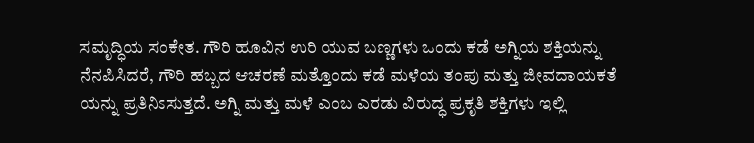ಸಮೃದ್ಧಿಯ ಸಂಕೇತ. ಗೌರಿ ಹೂವಿನ ಉರಿ ಯುವ ಬಣ್ಣಗಳು ಒಂದು ಕಡೆ ಅಗ್ನಿಯ ಶಕ್ತಿಯನ್ನು ನೆನಪಿಸಿದರೆ, ಗೌರಿ ಹಬ್ಬದ ಆಚರಣೆ ಮತ್ತೊಂದು ಕಡೆ ಮಳೆಯ ತಂಪು ಮತ್ತು ಜೀವದಾಯಕತೆ ಯನ್ನು ಪ್ರತಿನಿಽಸುತ್ತದೆ. ಅಗ್ನಿ ಮತ್ತು ಮಳೆ ಎಂಬ ಎರಡು ವಿರುದ್ಧ ಪ್ರಕೃತಿ ಶಕ್ತಿಗಳು ಇಲ್ಲಿ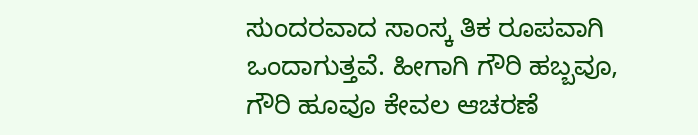ಸುಂದರವಾದ ಸಾಂಸ್ಕ ತಿಕ ರೂಪವಾಗಿ ಒಂದಾಗುತ್ತವೆ. ಹೀಗಾಗಿ ಗೌರಿ ಹಬ್ಬವೂ, ಗೌರಿ ಹೂವೂ ಕೇವಲ ಆಚರಣೆ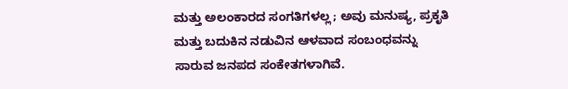ಮತ್ತು ಅಲಂಕಾರದ ಸಂಗತಿಗಳಲ್ಲ; ಅವು ಮನುಷ್ಯ, ಪ್ರಕೃತಿ ಮತ್ತು ಬದುಕಿನ ನಡುವಿನ ಆಳವಾದ ಸಂಬಂಧವನ್ನು ಸಾರುವ ಜನಪದ ಸಂಕೇತಗಳಾಗಿವೆ.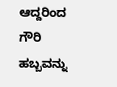ಆದ್ದರಿಂದ ಗೌರಿ ಹಬ್ಬವನ್ನು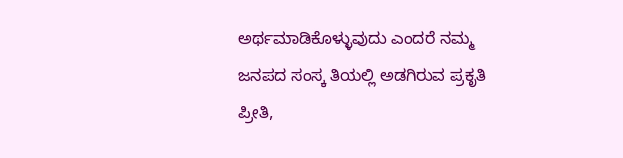ಅರ್ಥಮಾಡಿಕೊಳ್ಳುವುದು ಎಂದರೆ ನಮ್ಮ ಜನಪದ ಸಂಸ್ಕ ತಿಯಲ್ಲಿ ಅಡಗಿರುವ ಪ್ರಕೃತಿ ಪ್ರೀತಿ,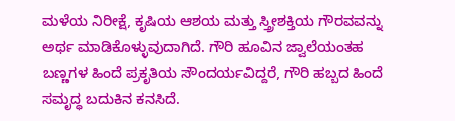ಮಳೆಯ ನಿರೀಕ್ಷೆ, ಕೃಷಿಯ ಆಶಯ ಮತ್ತು ಸ್ತ್ರೀಶಕ್ತಿಯ ಗೌರವವನ್ನು ಅರ್ಥ ಮಾಡಿಕೊಳ್ಳುವುದಾಗಿದೆ. ಗೌರಿ ಹೂವಿನ ಜ್ವಾಲೆಯಂತಹ ಬಣ್ಣಗಳ ಹಿಂದೆ ಪ್ರಕೃತಿಯ ಸೌಂದರ್ಯವಿದ್ದರೆ, ಗೌರಿ ಹಬ್ಬದ ಹಿಂದೆ ಸಮೃದ್ಧ ಬದುಕಿನ ಕನಸಿದೆ.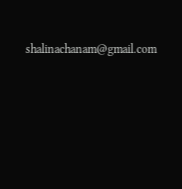shalinachanam@gmail.com